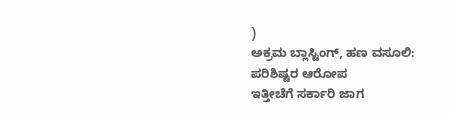)
ಅಕ್ರಮ ಬ್ಲಾಸ್ಟಿಂಗ್, ಹಣ ವಸೂಲಿ: ಪರಿಶಿಷ್ಟರ ಆರೋಪ
ಇತ್ತೀಚೆಗೆ ಸರ್ಕಾರಿ ಜಾಗ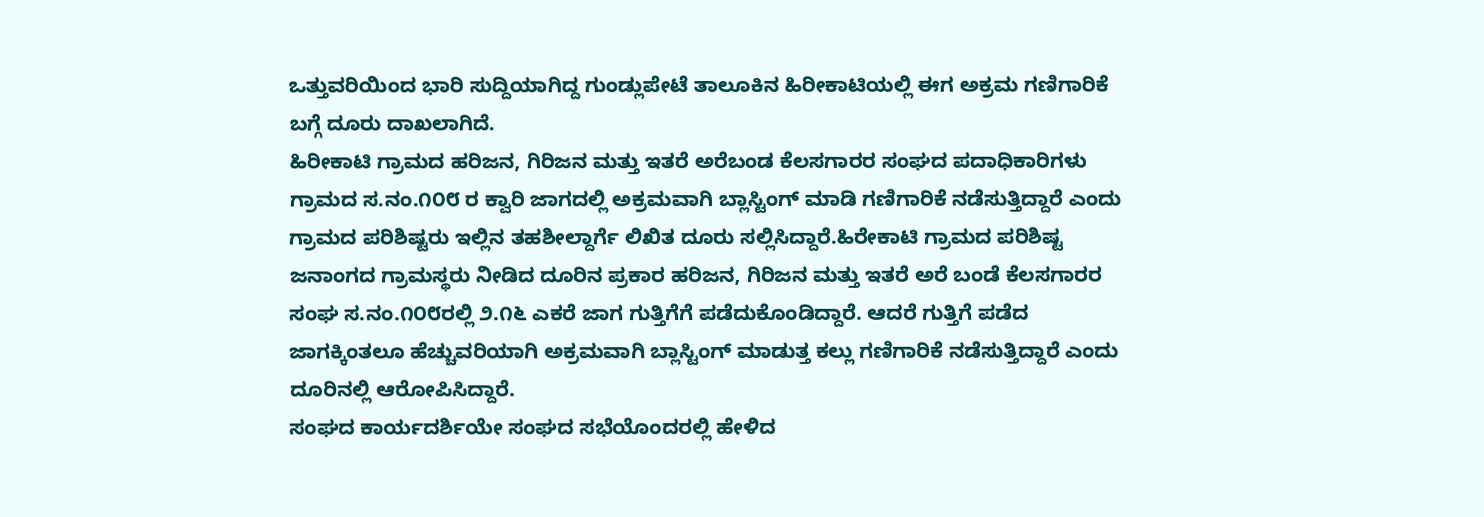ಒತ್ತುವರಿಯಿಂದ ಭಾರಿ ಸುದ್ದಿಯಾಗಿದ್ದ ಗುಂಡ್ಲುಪೇಟೆ ತಾಲೂಕಿನ ಹಿರೀಕಾಟಿಯಲ್ಲಿ ಈಗ ಅಕ್ರಮ ಗಣಿಗಾರಿಕೆ ಬಗ್ಗೆ ದೂರು ದಾಖಲಾಗಿದೆ.
ಹಿರೀಕಾಟಿ ಗ್ರಾಮದ ಹರಿಜನ, ಗಿರಿಜನ ಮತ್ತು ಇತರೆ ಅರೆಬಂಡ ಕೆಲಸಗಾರರ ಸಂಘದ ಪದಾಧಿಕಾರಿಗಳು ಗ್ರಾಮದ ಸ.ನಂ.೧೦೮ ರ ಕ್ವಾರಿ ಜಾಗದಲ್ಲಿ ಅಕ್ರಮವಾಗಿ ಬ್ಲಾಸ್ಟಿಂಗ್ ಮಾಡಿ ಗಣಿಗಾರಿಕೆ ನಡೆಸುತ್ತಿದ್ದಾರೆ ಎಂದು ಗ್ರಾಮದ ಪರಿಶಿಷ್ಟರು ಇಲ್ಲಿನ ತಹಶೀಲ್ದಾರ್ಗೆ ಲಿಖಿತ ದೂರು ಸಲ್ಲಿಸಿದ್ದಾರೆ.ಹಿರೇಕಾಟಿ ಗ್ರಾಮದ ಪರಿಶಿಷ್ಟ ಜನಾಂಗದ ಗ್ರಾಮಸ್ಥರು ನೀಡಿದ ದೂರಿನ ಪ್ರಕಾರ ಹರಿಜನ, ಗಿರಿಜನ ಮತ್ತು ಇತರೆ ಅರೆ ಬಂಡೆ ಕೆಲಸಗಾರರ ಸಂಘ ಸ.ನಂ.೧೦೮ರಲ್ಲಿ ೨.೧೬ ಎಕರೆ ಜಾಗ ಗುತ್ತಿಗೆಗೆ ಪಡೆದುಕೊಂಡಿದ್ದಾರೆ. ಆದರೆ ಗುತ್ತಿಗೆ ಪಡೆದ ಜಾಗಕ್ಕಿಂತಲೂ ಹೆಚ್ಚುವರಿಯಾಗಿ ಅಕ್ರಮವಾಗಿ ಬ್ಲಾಸ್ಟಿಂಗ್ ಮಾಡುತ್ತ ಕಲ್ಲು ಗಣಿಗಾರಿಕೆ ನಡೆಸುತ್ತಿದ್ದಾರೆ ಎಂದು ದೂರಿನಲ್ಲಿ ಆರೋಪಿಸಿದ್ದಾರೆ.
ಸಂಘದ ಕಾರ್ಯದರ್ಶಿಯೇ ಸಂಘದ ಸಭೆಯೊಂದರಲ್ಲಿ ಹೇಳಿದ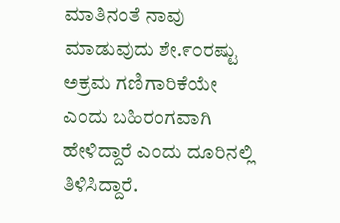ಮಾತಿನಂತೆ ನಾವು ಮಾಡುವುದು ಶೇ.೯೦ರಷ್ಟು ಅಕ್ರಮ ಗಣಿಗಾರಿಕೆಯೇ ಎಂದು ಬಹಿರಂಗವಾಗಿ ಹೇಳಿದ್ದಾರೆ ಎಂದು ದೂರಿನಲ್ಲಿ ತಿಳಿಸಿದ್ದಾರೆ.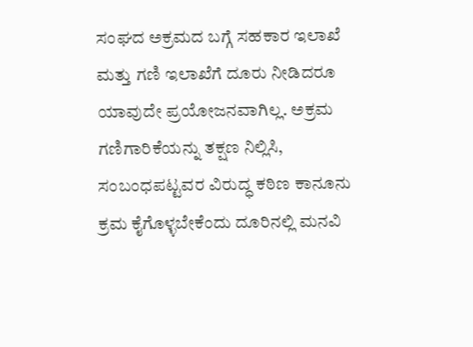ಸಂಘದ ಅಕ್ರಮದ ಬಗ್ಗೆ ಸಹಕಾರ ಇಲಾಖೆ ಮತ್ತು ಗಣಿ ಇಲಾಖೆಗೆ ದೂರು ನೀಡಿದರೂ ಯಾವುದೇ ಪ್ರಯೋಜನವಾಗಿಲ್ಲ. ಅಕ್ರಮ ಗಣಿಗಾರಿಕೆಯನ್ನು ತಕ್ಷಣ ನಿಲ್ಲಿಸಿ, ಸಂಬಂಧಪಟ್ಟವರ ವಿರುದ್ಧ ಕಠಿಣ ಕಾನೂನು ಕ್ರಮ ಕೈಗೊಳ್ಳಬೇಕೆಂದು ದೂರಿನಲ್ಲಿ ಮನವಿ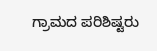ಗ್ರಾಮದ ಪರಿಶಿಷ್ಟರು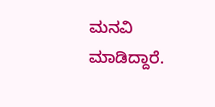ಮನವಿ ಮಾಡಿದ್ದಾರೆ.